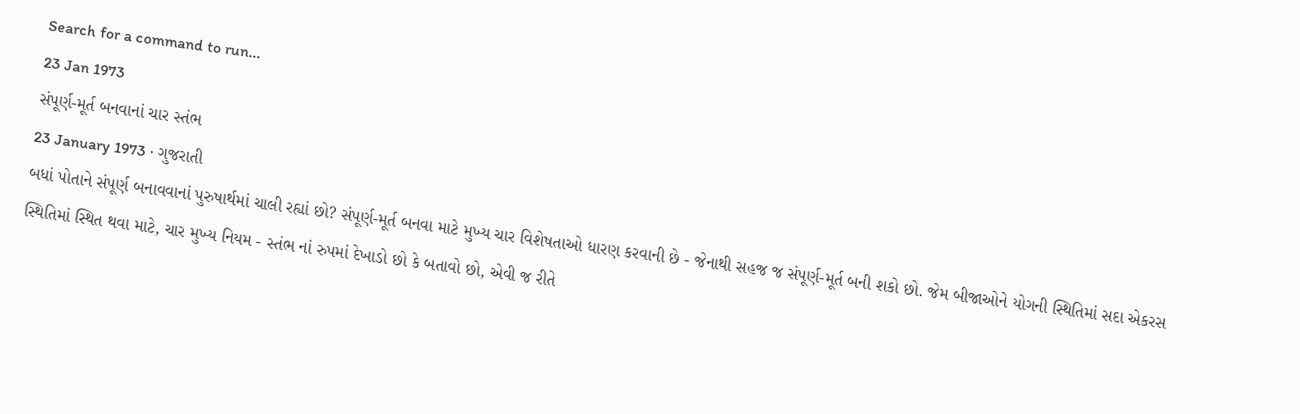Search for a command to run...
23 Jan 1973
સંપૂર્ણ-મૂર્ત બનવાનાં ચાર સ્તંભ
23 January 1973 · ગુજરાતી
બધાં પોતાને સંપૂર્ણ બનાવવાનાં પુરુષાર્થમાં ચાલી રહ્યાં છો? સંપૂર્ણ-મૂર્ત બનવા માટે મુખ્ય ચાર વિશેષતાઓ ધારણ કરવાની છે - જેનાથી સહજ જ સંપૂર્ણ-મૂર્ત બની શકો છો. જેમ બીજાઓને યોગની સ્થિતિમાં સદા એકરસ સ્થિતિમાં સ્થિત થવા માટે, ચાર મુખ્ય નિયમ - સ્તંભ નાં રુપમાં દેખાડો છો કે બતાવો છો, એવી જ રીતે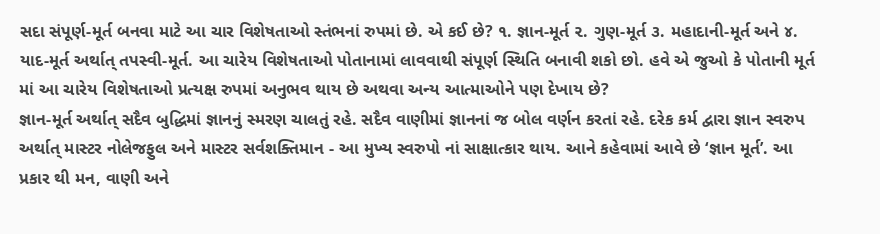સદા સંપૂર્ણ-મૂર્ત બનવા માટે આ ચાર વિશેષતાઓ સ્તંભનાં રુપમાં છે. એ કઈ છે? ૧. જ્ઞાન-મૂર્ત ૨. ગુણ-મૂર્ત ૩. મહાદાની-મૂર્ત અને ૪. યાદ-મૂર્ત અર્થાત્ તપસ્વી-મૂર્ત. આ ચારેય વિશેષતાઓ પોતાનામાં લાવવાથી સંપૂર્ણ સ્થિતિ બનાવી શકો છો. હવે એ જુઓ કે પોતાની મૂર્ત માં આ ચારેય વિશેષતાઓ પ્રત્યક્ષ રુપમાં અનુભવ થાય છે અથવા અન્ય આત્માઓને પણ દેખાય છે?
જ્ઞાન-મૂર્ત અર્થાત્ સદૈવ બુદ્ધિમાં જ્ઞાનનું સ્મરણ ચાલતું રહે. સદૈવ વાણીમાં જ્ઞાનનાં જ બોલ વર્ણન કરતાં રહે. દરેક કર્મ દ્વારા જ્ઞાન સ્વરુપ અર્થાત્ માસ્ટર નોલેજફુલ અને માસ્ટર સર્વશક્તિમાન - આ મુખ્ય સ્વરુપો નાં સાક્ષાત્કાર થાય. આને કહેવામાં આવે છે ‘જ્ઞાન મૂર્ત’. આ પ્રકાર થી મન, વાણી અને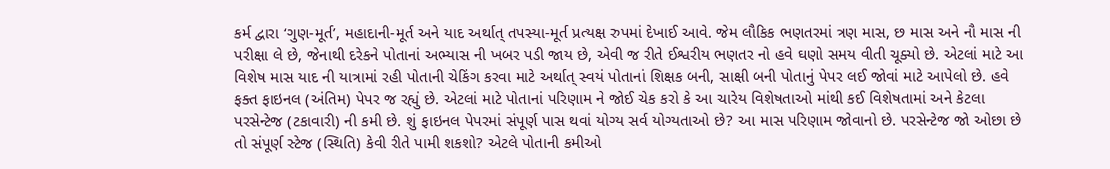કર્મ દ્વારા ‘ગુણ-મૂર્ત’, મહાદાની-મૂર્ત અને યાદ અર્થાત્ તપસ્યા-મૂર્ત પ્રત્યક્ષ રુપમાં દેખાઈ આવે. જેમ લૌકિક ભણતરમાં ત્રણ માસ, છ માસ અને નૌ માસ ની પરીક્ષા લે છે, જેનાથી દરેકને પોતાનાં અભ્યાસ ની ખબર પડી જાય છે, એવી જ રીતે ઈશ્વરીય ભણતર નો હવે ઘણો સમય વીતી ચૂક્યો છે. એટલાં માટે આ વિશેષ માસ યાદ ની યાત્રામાં રહી પોતાની ચેકિંગ કરવા માટે અર્થાત્ સ્વયં પોતાનાં શિક્ષક બની, સાક્ષી બની પોતાનું પેપર લઈ જોવાં માટે આપેલો છે. હવે ફક્ત ફાઇનલ (અંતિમ) પેપર જ રહ્યું છે. એટલાં માટે પોતાનાં પરિણામ ને જોઈ ચેક કરો કે આ ચારેય વિશેષતાઓ માંથી કઈ વિશેષતામાં અને કેટલા પરસેન્ટેજ (ટકાવારી) ની કમી છે. શું ફાઇનલ પેપરમાં સંપૂર્ણ પાસ થવાં યોગ્ય સર્વ યોગ્યતાઓ છે? આ માસ પરિણામ જોવાનો છે. પરસેન્ટેજ જો ઓછા છે તો સંપૂર્ણ સ્ટેજ (સ્થિતિ) કેવી રીતે પામી શકશો? એટલે પોતાની કમીઓ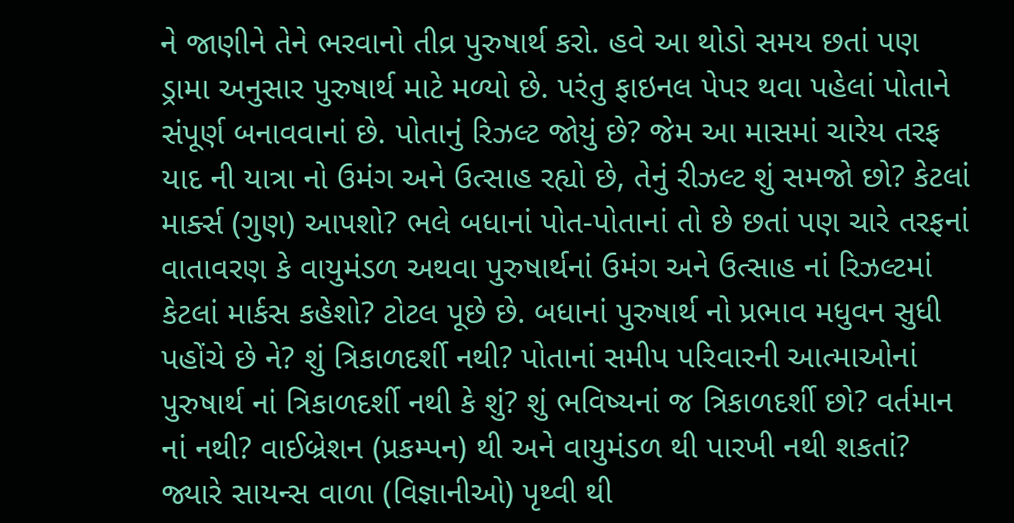ને જાણીને તેને ભરવાનો તીવ્ર પુરુષાર્થ કરો. હવે આ થોડો સમય છતાં પણ ડ્રામા અનુસાર પુરુષાર્થ માટે મળ્યો છે. પરંતુ ફાઇનલ પેપર થવા પહેલાં પોતાને સંપૂર્ણ બનાવવાનાં છે. પોતાનું રિઝલ્ટ જોયું છે? જેમ આ માસમાં ચારેય તરફ યાદ ની યાત્રા નો ઉમંગ અને ઉત્સાહ રહ્યો છે, તેનું રીઝલ્ટ શું સમજો છો? કેટલાં માર્ક્સ (ગુણ) આપશો? ભલે બધાનાં પોત-પોતાનાં તો છે છતાં પણ ચારે તરફનાં વાતાવરણ કે વાયુમંડળ અથવા પુરુષાર્થનાં ઉમંગ અને ઉત્સાહ નાં રિઝલ્ટમાં કેટલાં માર્કસ કહેશો? ટોટલ પૂછે છે. બધાનાં પુરુષાર્થ નો પ્રભાવ મધુવન સુધી પહોંચે છે ને? શું ત્રિકાળદર્શી નથી? પોતાનાં સમીપ પરિવારની આત્માઓનાં પુરુષાર્થ નાં ત્રિકાળદર્શી નથી કે શું? શું ભવિષ્યનાં જ ત્રિકાળદર્શી છો? વર્તમાન નાં નથી? વાઈબ્રેશન (પ્રકમ્પન) થી અને વાયુમંડળ થી પારખી નથી શકતાં?
જ્યારે સાયન્સ વાળા (વિજ્ઞાનીઓ) પૃથ્વી થી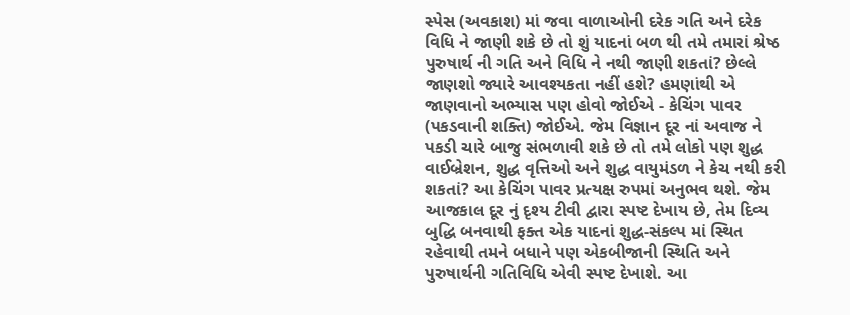સ્પેસ (અવકાશ) માં જવા વાળાઓની દરેક ગતિ અને દરેક વિધિ ને જાણી શકે છે તો શું યાદનાં બળ થી તમે તમારાં શ્રેષ્ઠ પુરુષાર્થ ની ગતિ અને વિધિ ને નથી જાણી શકતાં? છેલ્લે જાણશો જ્યારે આવશ્યકતા નહીં હશે? હમણાંથી એ જાણવાનો અભ્યાસ પણ હોવો જોઈએ - કેચિંગ પાવર (પકડવાની શક્તિ) જોઈએ. જેમ વિજ્ઞાન દૂર નાં અવાજ ને પકડી ચારે બાજુ સંભળાવી શકે છે તો તમે લોકો પણ શુદ્ધ વાઈબ્રેશન, શુદ્ધ વૃત્તિઓ અને શુદ્ધ વાયુમંડળ ને કેચ નથી કરી શકતાં? આ કેચિંગ પાવર પ્રત્યક્ષ રુપમાં અનુભવ થશે. જેમ આજકાલ દૂર નું દૃશ્ય ટીવી દ્વારા સ્પષ્ટ દેખાય છે, તેમ દિવ્ય બુદ્ધિ બનવાથી ફક્ત એક યાદનાં શુદ્ધ-સંકલ્પ માં સ્થિત રહેવાથી તમને બધાને પણ એકબીજાની સ્થિતિ અને પુરુષાર્થની ગતિવિધિ એવી સ્પષ્ટ દેખાશે. આ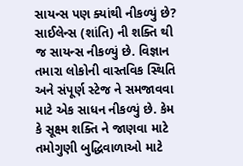સાયન્સ પણ ક્યાંથી નીકળ્યું છે? સાઈલેન્સ (શાંતિ) ની શક્તિ થી જ સાયન્સ નીકળ્યું છે. વિજ્ઞાન તમારા લોકોની વાસ્તવિક સ્થિતિ અને સંપૂર્ણ સ્ટેજ ને સમજાવવા માટે એક સાધન નીકળ્યું છે. કેમ કે સૂક્ષ્મ શક્તિ ને જાણવા માટે તમોગુણી બુદ્ધિવાળાઓ માટે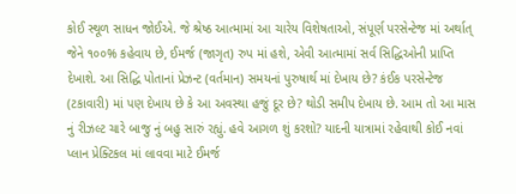કોઈ સ્થૂળ સાધન જોઈએ. જે શ્રેષ્ઠ આત્મામાં આ ચારેય વિશેષતાઓ, સંપૂર્ણ પરસેન્ટેજ માં અર્થાત્ જેને ૧૦૦% કહેવાય છે, ઈમર્જ (જાગૃત) રુપ માં હશે, એવી આત્મામાં સર્વ સિદ્ધિઓની પ્રાપ્તિ દેખાશે. આ સિદ્ધિ પોતાનાં પ્રેઝન્ટ (વર્તમાન) સમયનાં પુરુષાર્થ માં દેખાય છે? કંઈક પરસેન્ટેજ (ટકાવારી) માં પણ દેખાય છે કે આ અવસ્થા હજું દૂર છે? થોડી સમીપ દેખાય છે. આમ તો આ માસ નું રીઝલ્ટ ચારે બાજુ નું બહુ સારું રહ્યું. હવે આગળ શું કરશો? યાદની યાત્રામાં રહેવાથી કોઈ નવાં પ્લાન પ્રેક્ટિકલ માં લાવવા માટે ઈમર્જ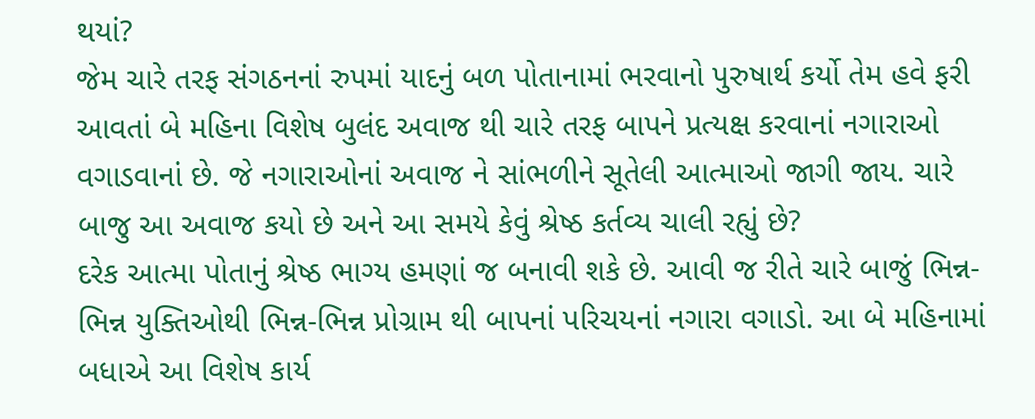થયાં?
જેમ ચારે તરફ સંગઠનનાં રુપમાં યાદનું બળ પોતાનામાં ભરવાનો પુરુષાર્થ કર્યો તેમ હવે ફરી આવતાં બે મહિના વિશેષ બુલંદ અવાજ થી ચારે તરફ બાપને પ્રત્યક્ષ કરવાનાં નગારાઓ વગાડવાનાં છે. જે નગારાઓનાં અવાજ ને સાંભળીને સૂતેલી આત્માઓ જાગી જાય. ચારે બાજુ આ અવાજ કયો છે અને આ સમયે કેવું શ્રેષ્ઠ કર્તવ્ય ચાલી રહ્યું છે?
દરેક આત્મા પોતાનું શ્રેષ્ઠ ભાગ્ય હમણાં જ બનાવી શકે છે. આવી જ રીતે ચારે બાજું ભિન્ન-ભિન્ન યુક્તિઓથી ભિન્ન-ભિન્ન પ્રોગ્રામ થી બાપનાં પરિચયનાં નગારા વગાડો. આ બે મહિનામાં બધાએ આ વિશેષ કાર્ય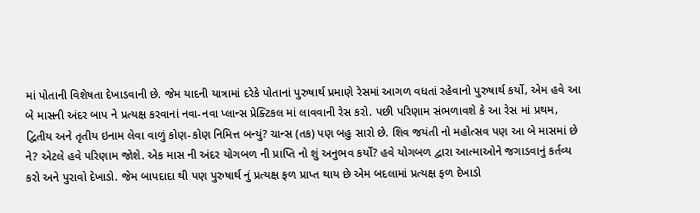માં પોતાની વિશેષતા દેખાડવાની છે. જેમ યાદની યાત્રામાં દરેકે પોતાનાં પુરુષાર્થ પ્રમાણે રેસમાં આગળ વધતાં રહેવાનો પુરુષાર્થ કર્યો, એમ હવે આ બે માસની અંદર બાપ ને પ્રત્યક્ષ કરવાનાં નવા-નવા પ્લાન્સ પ્રેક્ટિકલ માં લાવવાની રેસ કરો. પછી પરિણામ સંભળાવશે કે આ રેસ માં પ્રથમ, દ્વિતીય અને તૃતીય ઇનામ લેવા વાળું કોણ-કોણ નિમિત્ત બન્યું? ચાન્સ (તક) પણ બહુ સારો છે. શિવ જયંતી નો મહોત્સવ પણ આ બે માસમાં છે ને? એટલે હવે પરિણામ જોશે. એક માસ ની અંદર યોગબળ ની પ્રાપ્તિ નો શું અનુભવ કર્યો? હવે યોગબળ દ્વારા આત્માઓને જગાડવાનું કર્તવ્ય કરો અને પુરાવો દેખાડો. જેમ બાપદાદા થી પણ પુરુષાર્થ નું પ્રત્યક્ષ ફળ પ્રાપ્ત થાય છે એમ બદલામાં પ્રત્યક્ષ ફળ દેખાડો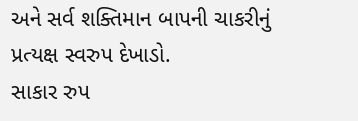અને સર્વ શક્તિમાન બાપની ચાકરીનું પ્રત્યક્ષ સ્વરુપ દેખાડો.
સાકાર રુપ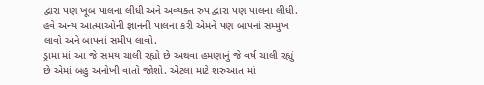દ્વારા પણ ખૂબ પાલના લીધી અને અવ્યક્ત રુપ દ્વારા પણ પાલના લીધી. હવે અન્ય આત્માઓની જ્ઞાનની પાલના કરી એમને પણ બાપનાં સમ્મુખ લાવો અને બાપનાં સમીપ લાવો.
ડ્રામા માં આ જે સમય ચાલી રહ્યો છે અથવા હમણાનું જે વર્ષ ચાલી રહ્યું છે એમાં બહુ અનોખી વાતો જોશો. એટલા માટે શરુઆત માં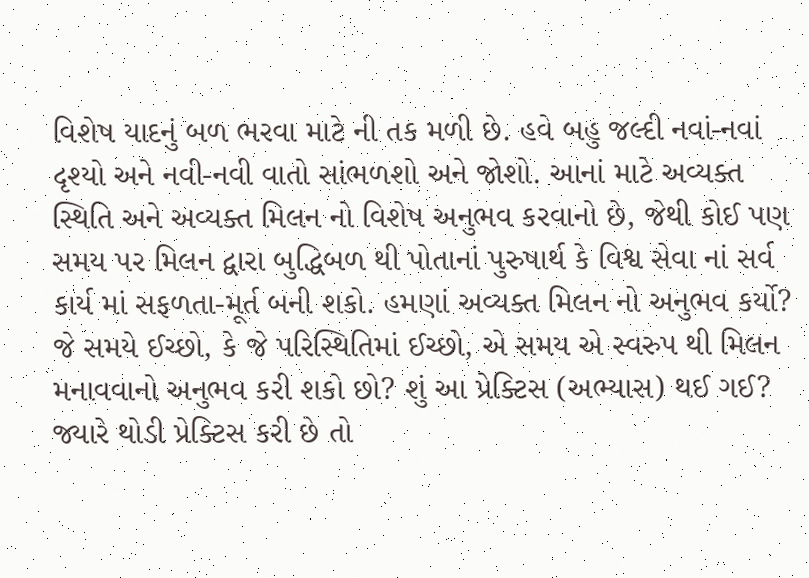વિશેષ યાદનું બળ ભરવા માટે ની તક મળી છે. હવે બહુ જલ્દી નવાં-નવાં દૃશ્યો અને નવી-નવી વાતો સાંભળશો અને જોશો. આનાં માટે અવ્યક્ત સ્થિતિ અને અવ્યક્ત મિલન નો વિશેષ અનુભવ કરવાનો છે, જેથી કોઈ પણ સમય પર મિલન દ્વારા બુદ્ધિબળ થી પોતાનાં પુરુષાર્થ કે વિશ્વ સેવા નાં સર્વ કાર્ય માં સફળતા-મૂર્ત બની શકો. હમણાં અવ્યક્ત મિલન નો અનુભવ કર્યો? જે સમયે ઈચ્છો, કે જે પરિસ્થિતિમાં ઈચ્છો, એ સમય એ સ્વરુપ થી મિલન મનાવવાનો અનુભવ કરી શકો છો? શું આ પ્રેક્ટિસ (અભ્યાસ) થઈ ગઈ? જ્યારે થોડી પ્રેક્ટિસ કરી છે તો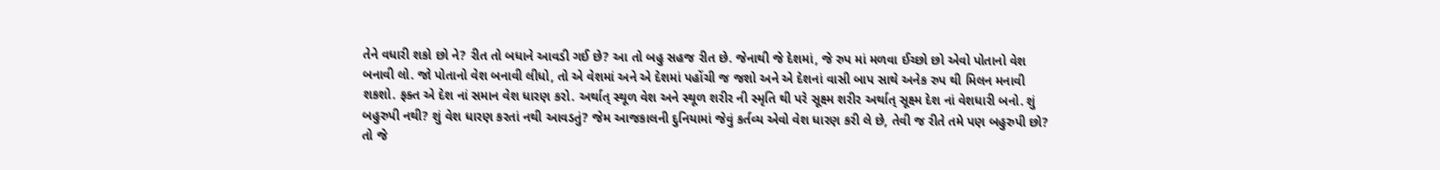તેને વધારી શકો છો ને? રીત તો બધાને આવડી ગઈ છે? આ તો બહુ સહજ રીત છે. જેનાથી જે દેશમાં, જે રુપ માં મળવા ઈચ્છો છો એવો પોતાનો વેશ બનાવી લો. જો પોતાનો વેશ બનાવી લીધો, તો એ વેશમાં અને એ દેશમાં પહોંચી જ જશો અને એ દેશનાં વાસી બાપ સાથે અનેક રુપ થી મિલન મનાવી શકશો. ફક્ત એ દેશ નાં સમાન વેશ ધારણ કરો. અર્થાત્ સ્થૂળ વેશ અને સ્થૂળ શરીર ની સ્મૃતિ થી પરે સૂક્ષ્મ શરીર અર્થાત્ સૂક્ષ્મ દેશ નાં વેશધારી બનો. શું બહુરુપી નથી? શું વેશ ધારણ કરતાં નથી આવડતું? જેમ આજકાલની દુનિયામાં જેવું કર્તવ્ય એવો વેશ ધારણ કરી લે છે, તેવી જ રીતે તમે પણ બહુરુપી છો? તો જે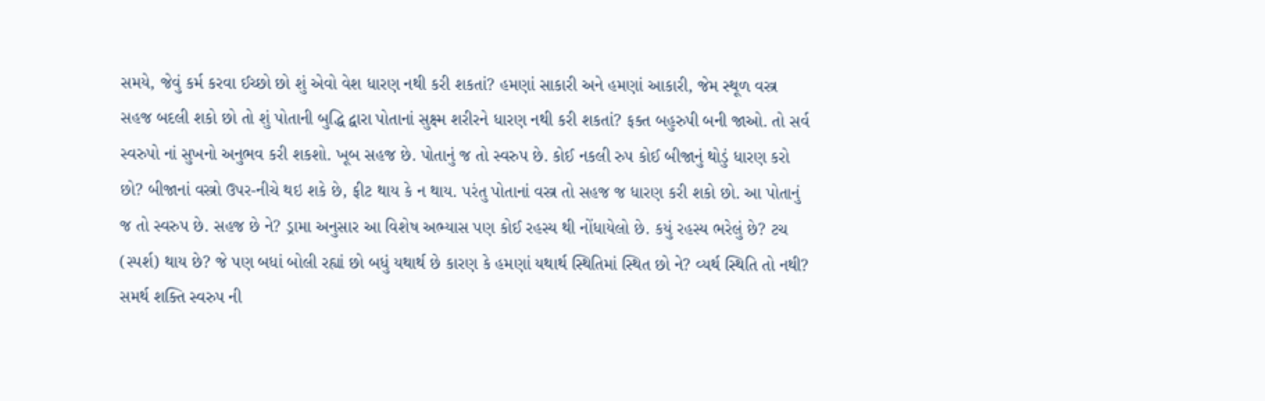સમયે, જેવું કર્મ કરવા ઈચ્છો છો શું એવો વેશ ધારણ નથી કરી શકતાં? હમણાં સાકારી અને હમણાં આકારી, જેમ સ્થૂળ વસ્ત્ર સહજ બદલી શકો છો તો શું પોતાની બુદ્ધિ દ્વારા પોતાનાં સુક્ષ્મ શરીરને ધારણ નથી કરી શકતાં? ફક્ત બહુરુપી બની જાઓ. તો સર્વ સ્વરુપો નાં સુખનો અનુભવ કરી શકશો. ખૂબ સહજ છે. પોતાનું જ તો સ્વરુપ છે. કોઈ નકલી રુપ કોઈ બીજાનું થોડું ધારણ કરો છો? બીજાનાં વસ્ત્રો ઉપર-નીચે થઇ શકે છે, ફીટ થાય કે ન થાય. પરંતુ પોતાનાં વસ્ત્ર તો સહજ જ ધારણ કરી શકો છો. આ પોતાનું જ તો સ્વરુપ છે. સહજ છે ને? ડ્રામા અનુસાર આ વિશેષ અભ્યાસ પણ કોઈ રહસ્ય થી નોંધાયેલો છે. કયું રહસ્ય ભરેલું છે? ટચ (સ્પર્શ) થાય છે? જે પણ બધાં બોલી રહ્યાં છો બધું યથાર્થ છે કારણ કે હમણાં યથાર્થ સ્થિતિમાં સ્થિત છો ને? વ્યર્થ સ્થિતિ તો નથી? સમર્થ શક્તિ સ્વરુપ ની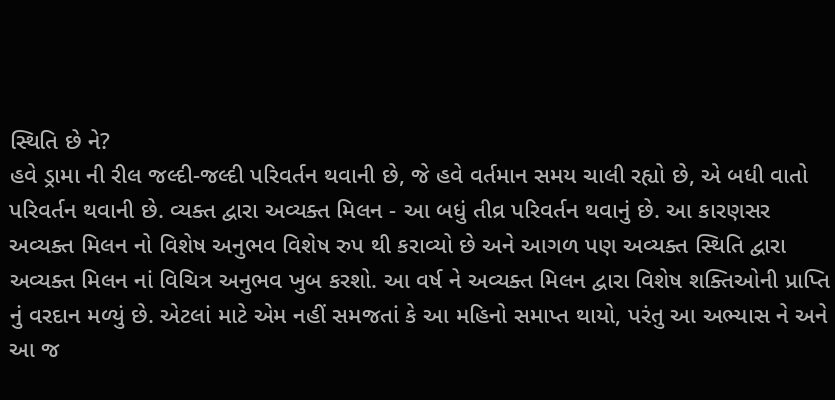સ્થિતિ છે ને?
હવે ડ્રામા ની રીલ જલ્દી-જલ્દી પરિવર્તન થવાની છે, જે હવે વર્તમાન સમય ચાલી રહ્યો છે, એ બધી વાતો પરિવર્તન થવાની છે. વ્યક્ત દ્વારા અવ્યક્ત મિલન - આ બધું તીવ્ર પરિવર્તન થવાનું છે. આ કારણસર અવ્યક્ત મિલન નો વિશેષ અનુભવ વિશેષ રુપ થી કરાવ્યો છે અને આગળ પણ અવ્યક્ત સ્થિતિ દ્વારા અવ્યક્ત મિલન નાં વિચિત્ર અનુભવ ખુબ કરશો. આ વર્ષ ને અવ્યક્ત મિલન દ્વારા વિશેષ શક્તિઓની પ્રાપ્તિ નું વરદાન મળ્યું છે. એટલાં માટે એમ નહીં સમજતાં કે આ મહિનો સમાપ્ત થાયો, પરંતુ આ અભ્યાસ ને અને આ જ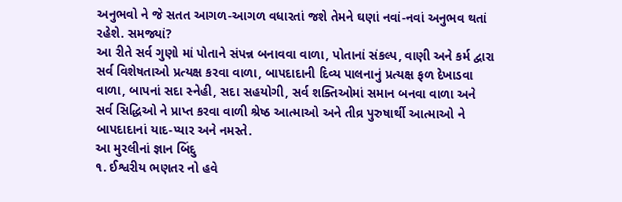અનુભવો ને જે સતત આગળ-આગળ વધારતાં જશે તેમને ઘણાં નવાં-નવાં અનુભવ થતાં રહેશે. સમજ્યાં?
આ રીતે સર્વ ગુણો માં પોતાને સંપન્ન બનાવવા વાળા, પોતાનાં સંકલ્પ, વાણી અને કર્મ દ્વારા સર્વ વિશેષતાઓ પ્રત્યક્ષ કરવા વાળા, બાપદાદાની દિવ્ય પાલનાનું પ્રત્યક્ષ ફળ દેખાડવા વાળા, બાપનાં સદા સ્નેહી, સદા સહયોગી, સર્વ શક્તિઓમાં સમાન બનવા વાળા અને સર્વ સિદ્ધિઓ ને પ્રાપ્ત કરવા વાળી શ્રેષ્ઠ આત્માઓ અને તીવ્ર પુરુષાર્થી આત્માઓ ને બાપદાદાનાં યાદ-પ્યાર અને નમસ્તે.
આ મુરલીનાં જ્ઞાન બિંદુ
૧. ઈશ્વરીય ભણતર નો હવે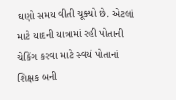ઘણો સમય વીતી ચૂક્યો છે. એટલાં માટે યાદની યાત્રામાં રહી પોતાની ચેકિંગ કરવા માટે સ્વયં પોતાનાં શિક્ષક બની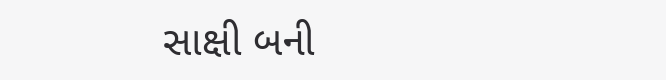સાક્ષી બની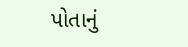પોતાનું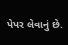પેપર લેવાનું છે.